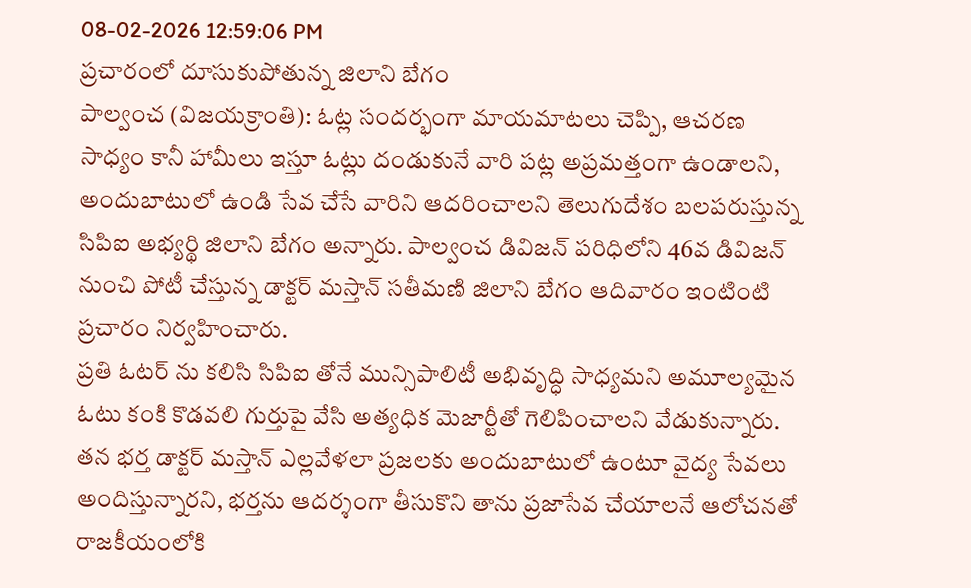08-02-2026 12:59:06 PM
ప్రచారంలో దూసుకుపోతున్న జిలాని బేగం
పాల్వంచ (విజయక్రాంతి): ఓట్ల సందర్భంగా మాయమాటలు చెప్పి, ఆచరణ సాధ్యం కానీ హామీలు ఇస్తూ ఓట్లు దండుకునే వారి పట్ల అప్రమత్తంగా ఉండాలని, అందుబాటులో ఉండి సేవ చేసే వారిని ఆదరించాలని తెలుగుదేశం బలపరుస్తున్న సిపిఐ అభ్యర్థి జిలాని బేగం అన్నారు. పాల్వంచ డివిజన్ పరిధిలోని 46వ డివిజన్ నుంచి పోటీ చేస్తున్న డాక్టర్ మస్తాన్ సతీమణి జిలాని బేగం ఆదివారం ఇంటింటి ప్రచారం నిర్వహించారు.
ప్రతి ఓటర్ ను కలిసి సిపిఐ తోనే మున్సిపాలిటీ అభివృద్ధి సాధ్యమని అమూల్యమైన ఓటు కంకి కొడవలి గుర్తుపై వేసి అత్యధిక మెజార్టీతో గెలిపించాలని వేడుకున్నారు. తన భర్త డాక్టర్ మస్తాన్ ఎల్లవేళలా ప్రజలకు అందుబాటులో ఉంటూ వైద్య సేవలు అందిస్తున్నారని, భర్తను ఆదర్శంగా తీసుకొని తాను ప్రజాసేవ చేయాలనే ఆలోచనతో రాజకీయంలోకి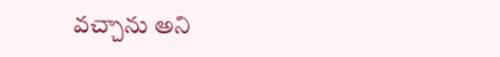వచ్చాను అని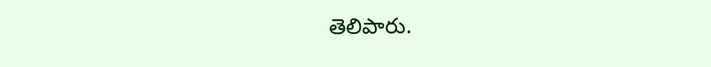తెలిపారు.